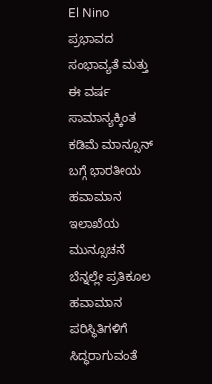El Nino ಪ್ರಭಾವದ ಸಂಭಾವ್ಯತೆ ಮತ್ತು ಈ ವರ್ಷ ಸಾಮಾನ್ಯಕ್ಕಿಂತ ಕಡಿಮೆ ಮಾನ್ಸೂನ್ ಬಗ್ಗೆ ಭಾರತೀಯ ಹವಾಮಾನ ಇಲಾಖೆಯ ಮುನ್ಸೂಚನೆ ಬೆನ್ನಲ್ಲೇ ಪ್ರತಿಕೂಲ ಹವಾಮಾನ ಪರಿಸ್ಥಿತಿಗಳಿಗೆ ಸಿದ್ಧರಾಗುವಂತೆ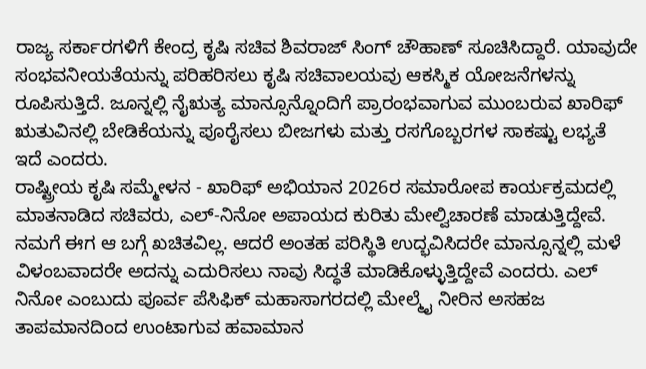ರಾಜ್ಯ ಸರ್ಕಾರಗಳಿಗೆ ಕೇಂದ್ರ ಕೃಷಿ ಸಚಿವ ಶಿವರಾಜ್ ಸಿಂಗ್ ಚೌಹಾಣ್ ಸೂಚಿಸಿದ್ದಾರೆ. ಯಾವುದೇ ಸಂಭವನೀಯತೆಯನ್ನು ಪರಿಹರಿಸಲು ಕೃಷಿ ಸಚಿವಾಲಯವು ಆಕಸ್ಮಿಕ ಯೋಜನೆಗಳನ್ನು ರೂಪಿಸುತ್ತಿದೆ. ಜೂನ್ನಲ್ಲಿ ನೈಋತ್ಯ ಮಾನ್ಸೂನ್ನೊಂದಿಗೆ ಪ್ರಾರಂಭವಾಗುವ ಮುಂಬರುವ ಖಾರಿಫ್ ಋತುವಿನಲ್ಲಿ ಬೇಡಿಕೆಯನ್ನು ಪೂರೈಸಲು ಬೀಜಗಳು ಮತ್ತು ರಸಗೊಬ್ಬರಗಳ ಸಾಕಷ್ಟು ಲಭ್ಯತೆ ಇದೆ ಎಂದರು.
ರಾಷ್ಟ್ರೀಯ ಕೃಷಿ ಸಮ್ಮೇಳನ - ಖಾರಿಫ್ ಅಭಿಯಾನ 2026ರ ಸಮಾರೋಪ ಕಾರ್ಯಕ್ರಮದಲ್ಲಿ ಮಾತನಾಡಿದ ಸಚಿವರು, ಎಲ್-ನಿನೋ ಅಪಾಯದ ಕುರಿತು ಮೇಲ್ವಿಚಾರಣೆ ಮಾಡುತ್ತಿದ್ದೇವೆ. ನಮಗೆ ಈಗ ಆ ಬಗ್ಗೆ ಖಚಿತವಿಲ್ಲ. ಆದರೆ ಅಂತಹ ಪರಿಸ್ಥಿತಿ ಉದ್ಭವಿಸಿದರೇ ಮಾನ್ಸೂನ್ನಲ್ಲಿ ಮಳೆ ವಿಳಂಬವಾದರೇ ಅದನ್ನು ಎದುರಿಸಲು ನಾವು ಸಿದ್ಧತೆ ಮಾಡಿಕೊಳ್ಳುತ್ತಿದ್ದೇವೆ ಎಂದರು. ಎಲ್ ನಿನೋ ಎಂಬುದು ಪೂರ್ವ ಪೆಸಿಫಿಕ್ ಮಹಾಸಾಗರದಲ್ಲಿ ಮೇಲ್ಮೈ ನೀರಿನ ಅಸಹಜ ತಾಪಮಾನದಿಂದ ಉಂಟಾಗುವ ಹವಾಮಾನ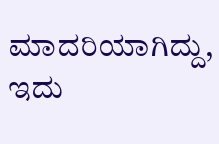ಮಾದರಿಯಾಗಿದ್ದು, ಇದು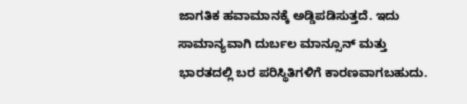ಜಾಗತಿಕ ಹವಾಮಾನಕ್ಕೆ ಅಡ್ಡಿಪಡಿಸುತ್ತದೆ. ಇದು ಸಾಮಾನ್ಯವಾಗಿ ದುರ್ಬಲ ಮಾನ್ಸೂನ್ ಮತ್ತು ಭಾರತದಲ್ಲಿ ಬರ ಪರಿಸ್ಥಿತಿಗಳಿಗೆ ಕಾರಣವಾಗಬಹುದು.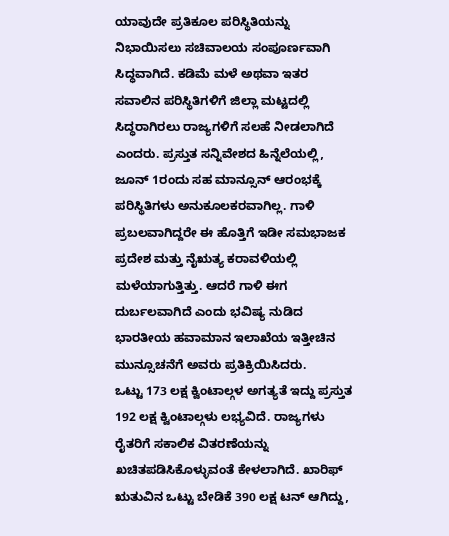ಯಾವುದೇ ಪ್ರತಿಕೂಲ ಪರಿಸ್ಥಿತಿಯನ್ನು ನಿಭಾಯಿಸಲು ಸಚಿವಾಲಯ ಸಂಪೂರ್ಣವಾಗಿ ಸಿದ್ಧವಾಗಿದೆ. ಕಡಿಮೆ ಮಳೆ ಅಥವಾ ಇತರ ಸವಾಲಿನ ಪರಿಸ್ಥಿತಿಗಳಿಗೆ ಜಿಲ್ಲಾ ಮಟ್ಟದಲ್ಲಿ ಸಿದ್ಧರಾಗಿರಲು ರಾಜ್ಯಗಳಿಗೆ ಸಲಹೆ ನೀಡಲಾಗಿದೆ ಎಂದರು. ಪ್ರಸ್ತುತ ಸನ್ನಿವೇಶದ ಹಿನ್ನೆಲೆಯಲ್ಲಿ, ಜೂನ್ 1ರಂದು ಸಹ ಮಾನ್ಸೂನ್ ಆರಂಭಕ್ಕೆ ಪರಿಸ್ಥಿತಿಗಳು ಅನುಕೂಲಕರವಾಗಿಲ್ಲ. ಗಾಳಿ ಪ್ರಬಲವಾಗಿದ್ದರೇ ಈ ಹೊತ್ತಿಗೆ ಇಡೀ ಸಮಭಾಜಕ ಪ್ರದೇಶ ಮತ್ತು ನೈಋತ್ಯ ಕರಾವಳಿಯಲ್ಲಿ ಮಳೆಯಾಗುತ್ತಿತ್ತು. ಆದರೆ ಗಾಳಿ ಈಗ ದುರ್ಬಲವಾಗಿದೆ ಎಂದು ಭವಿಷ್ಯ ನುಡಿದ ಭಾರತೀಯ ಹವಾಮಾನ ಇಲಾಖೆಯ ಇತ್ತೀಚಿನ ಮುನ್ಸೂಚನೆಗೆ ಅವರು ಪ್ರತಿಕ್ರಿಯಿಸಿದರು.
ಒಟ್ಟು 173 ಲಕ್ಷ ಕ್ವಿಂಟಾಲ್ಗಳ ಅಗತ್ಯತೆ ಇದ್ದು ಪ್ರಸ್ತುತ 192 ಲಕ್ಷ ಕ್ವಿಂಟಾಲ್ಗಳು ಲಭ್ಯವಿದೆ. ರಾಜ್ಯಗಳು ರೈತರಿಗೆ ಸಕಾಲಿಕ ವಿತರಣೆಯನ್ನು ಖಚಿತಪಡಿಸಿಕೊಳ್ಳುವಂತೆ ಕೇಳಲಾಗಿದೆ. ಖಾರಿಫ್ ಋತುವಿನ ಒಟ್ಟು ಬೇಡಿಕೆ 390 ಲಕ್ಷ ಟನ್ ಆಗಿದ್ದು,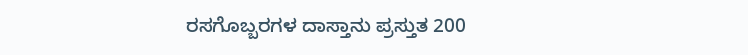ರಸಗೊಬ್ಬರಗಳ ದಾಸ್ತಾನು ಪ್ರಸ್ತುತ 200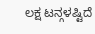ಲಕ್ಷ ಟನ್ಗಳಷ್ಟಿದೆ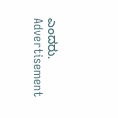ಎಂದರು.
Advertisement